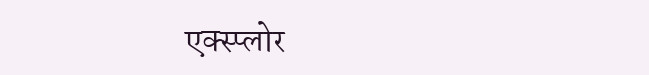एक्स्प्लोर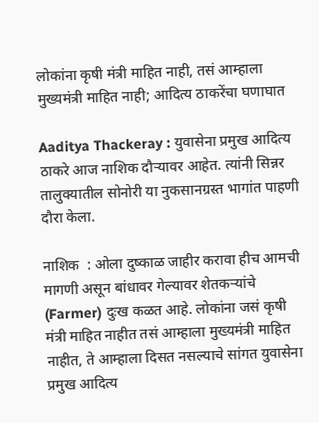लोकांना कृषी मंत्री माहित नाही, तसं आम्हाला मुख्यमंत्री माहित नाही; आदित्य ठाकरेंचा घणाघात

Aaditya Thackeray : युवासेना प्रमुख आदित्य ठाकरे आज नाशिक दौऱ्यावर आहेत. त्यांनी सिन्नर तालुक्यातील सोनोरी या नुकसानग्रस्त भागांत पाहणी दौरा केला.

नाशिक  : ओला दुष्काळ जाहीर करावा हीच आमची मागणी असून बांधावर गेल्यावर शेतकऱ्यांचे (Farmer) दुःख कळत आहे. लोकांना जसं कृषी मंत्री माहित नाहीत तसं आम्हाला मुख्यमंत्री माहित नाहीत, ते आम्हाला दिसत नसल्याचे सांगत युवासेना प्रमुख आदित्य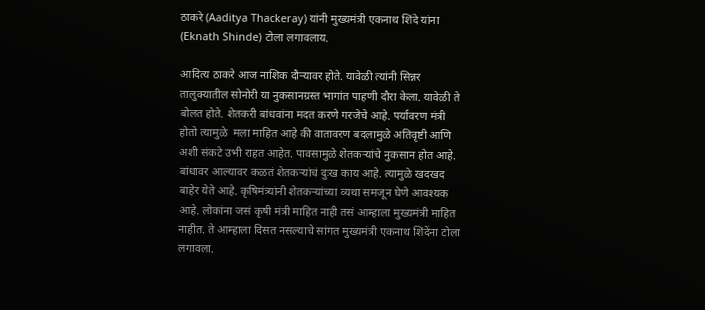ठाकरे (Aaditya Thackeray) यांनी मुख्यमंत्री एकनाथ शिंदे यांना (Eknath Shinde) टोला लगावलाय.

आदित्य ठाकरे आज नाशिक दौऱ्यावर होते. यावेळी त्यांनी सिन्नर तालुक्यातील सोनोरी या नुकसानग्रस्त भागांत पाहणी दौरा केला. यावेळी ते बोलत होते. शेतकरी बांधवांना मदत करणे गरजेचे आहे. पर्यावरण मंत्री होतो त्यामुळे  मला माहित आहे की वातावरण बदलामुळे अतिवृष्टी आणि अशी संकटे उभी राहत आहेत. पावसामुळे शेतकऱ्यांचे नुकसान होत आहे. बांधावर आल्यावर कळतं शेतकऱ्यांचं दुःख काय आहे. त्यामुळे खदखद बाहेर येते आहे. कृषिमंत्र्यांनी शेतकऱ्यांच्या व्यथा समजून घेणे आवश्यक आहे. लोकांना जसं कृषी मंत्री माहित नाही तसं आम्हाला मुख्यमंत्री माहित नाहीत. ते आम्हाला दिसत नसल्याचे सांगत मुख्यमंत्री एकनाथ शिंदेंना टोला लगावला.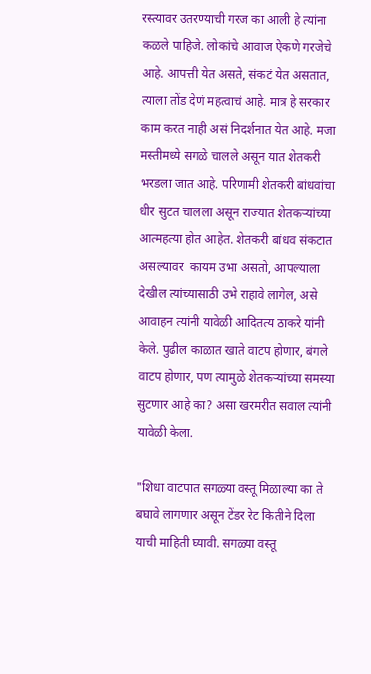रस्त्यावर उतरण्याची गरज का आली हे त्यांना कळले पाहिजे. लोकांचे आवाज ऐकणे गरजेचे आहे. आपत्ती येत असते, संकटं येत असतात, त्याला तोंड देणं महत्वाचं आहे. मात्र हे सरकार काम करत नाही असं निदर्शनात येत आहे. मजा मस्तीमध्ये सगळे चालले असून यात शेतकरी भरडला जात आहे. परिणामी शेतकरी बांधवांचा धीर सुटत चालला असून राज्यात शेतकऱ्यांच्या आत्महत्या होत आहेत. शेतकरी बांधव संकटात असल्यावर  कायम उभा असतो, आपल्याला देखील त्यांच्यासाठी उभे राहावे लागेल, असे आवाहन त्यांनी यावेळी आदितत्य ठाकरे यांनी केले. पुढील काळात खाते वाटप होणार, बंगले वाटप होणार, पण त्यामुळे शेतकऱ्यांच्या समस्या सुटणार आहे का? असा खरमरीत सवाल त्यांनी यावेळी केला.

"शिधा वाटपात सगळ्या वस्तू मिळाल्या का ते बघावे लागणार असून टेंडर रेट कितीने दिला याची माहिती घ्यावी. सगळ्या वस्तू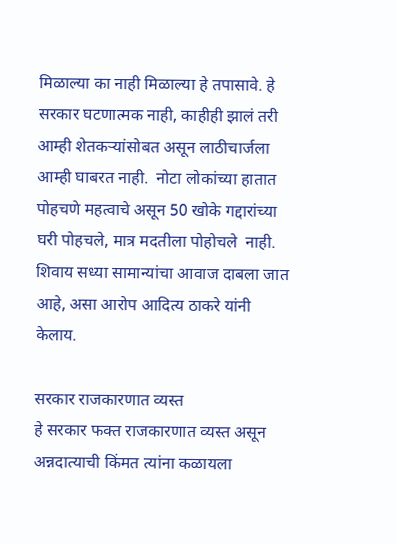मिळाल्या का नाही मिळाल्या हे तपासावे. हे सरकार घटणात्मक नाही, काहीही झालं तरी आम्ही शेतकऱ्यांसोबत असून लाठीचार्जला आम्ही घाबरत नाही.  नोटा लोकांच्या हातात पोहचणे महत्वाचे असून 50 खोके गद्दारांच्या घरी पोहचले, मात्र मदतीला पोहोचले  नाही. शिवाय सध्या सामान्यांचा आवाज दाबला जात आहे, असा आरोप आदित्य ठाकरे यांनी केलाय.

सरकार राजकारणात व्यस्त
हे सरकार फक्त राजकारणात व्यस्त असून अन्नदात्याची किंमत त्यांना कळायला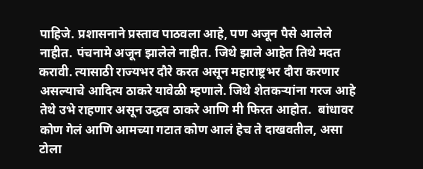पाहिजे. प्रशासनाने प्रस्ताव पाठवला आहे, पण अजून पैसे आलेले नाहीत. पंचनामे अजून झालेले नाहीत. जिथे झाले आहेत तिथे मदत करावी. त्यासाठी राज्यभर दौरे करत असून महाराष्ट्रभर दौरा करणार असल्याचे आदित्य ठाकरे यावेळी म्हणाले. जिथे शेतकऱ्यांना गरज आहे तेथे उभे राहणार असून उद्धव ठाकरे आणि मी फिरत आहोत.  बांधावर कोण गेलं आणि आमच्या गटात कोण आलं हेच ते दाखवतील, असा टोला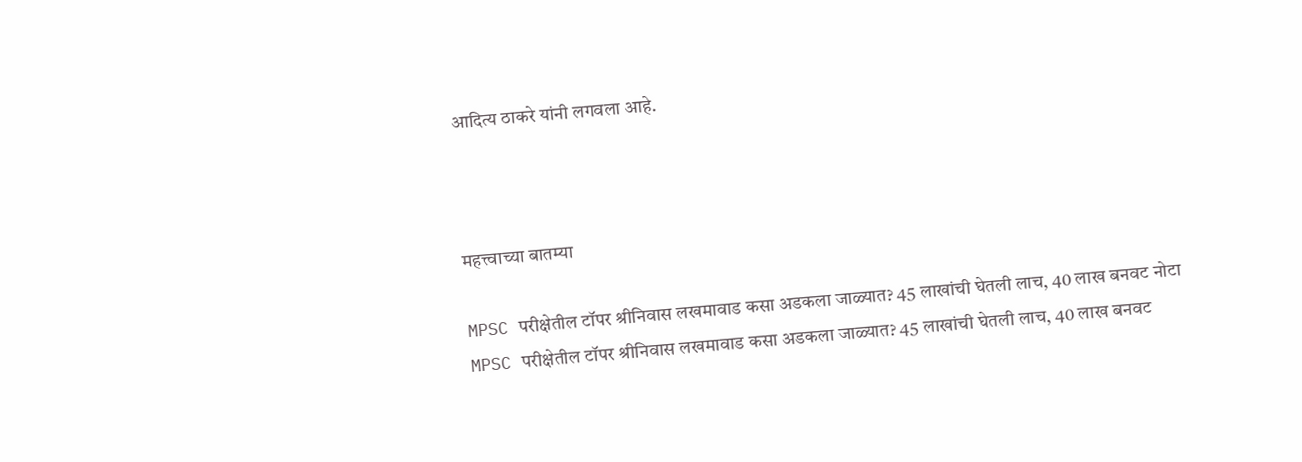आदित्य ठाकरे यांनी लगवला आहे.



महत्त्वाच्या बातम्या

MPSC परीक्षेतील टॉपर श्रीनिवास लखमावाड कसा अडकला जाळ्यात? 45 लाखांची घेतली लाच, 40 लाख बनवट नोटा
MPSC परीक्षेतील टॉपर श्रीनिवास लखमावाड कसा अडकला जाळ्यात? 45 लाखांची घेतली लाच, 40 लाख बनवट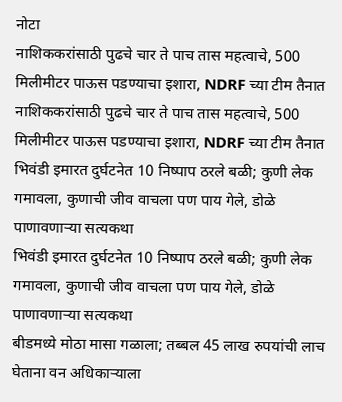नोटा
नाशिककरांसाठी पुढचे चार ते पाच तास महत्वाचे, 500 मिलीमीटर पाऊस पडण्याचा इशारा, NDRF च्या टीम तैनात
नाशिककरांसाठी पुढचे चार ते पाच तास महत्वाचे, 500 मिलीमीटर पाऊस पडण्याचा इशारा, NDRF च्या टीम तैनात
भिवंडी इमारत दुर्घटनेत 10 निष्पाप ठरले बळी; कुणी लेक गमावला, कुणाची जीव वाचला पण पाय गेले, डोळे पाणावणाऱ्या सत्यकथा
भिवंडी इमारत दुर्घटनेत 10 निष्पाप ठरले बळी; कुणी लेक गमावला, कुणाची जीव वाचला पण पाय गेले, डोळे पाणावणाऱ्या सत्यकथा
बीडमध्ये मोठा मासा गळाला; तब्बल 45 लाख रुपयांची लाच घेताना वन अधिकाऱ्याला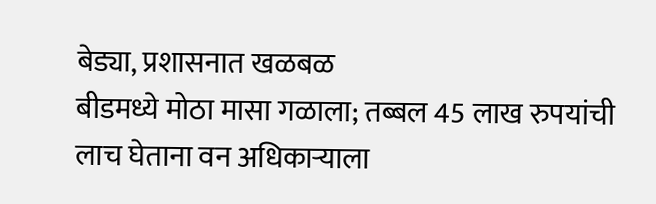बेड्या, प्रशासनात खळबळ
बीडमध्ये मोठा मासा गळाला; तब्बल 45 लाख रुपयांची लाच घेताना वन अधिकाऱ्याला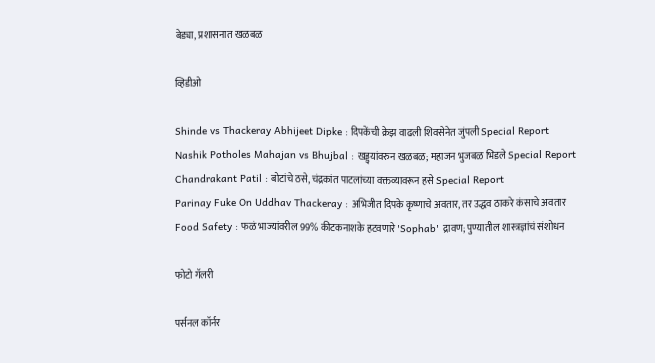बेड्या, प्रशासनात खळबळ

व्हिडीओ

Shinde vs Thackeray Abhijeet Dipke : दिपकेंची क्रेझ वाढली शिवसेनेत जुंपली Special Report
Nashik Potholes Mahajan vs Bhujbal : खड्ड्यांवरुन खळबळ; महाजन भुजबळ भिडले Special Report
Chandrakant Patil : बोटांचे ठसे, चंद्रकांत पाटलांच्या वक्तव्यावरून हसे Special Report
Parinay Fuke On Uddhav Thackeray : अभिजीत दिपके कृष्णाचे अवतार, तर उद्धव ठाकरे कंसाचे अवतार
Food Safety : फळं भाज्यांवरील 99% कीटकनाशके हटवणारे 'Sophab' द्रावण; पुण्यातील शास्त्रज्ञांचं संशोधन

फोटो गॅलरी

पर्सनल कॉर्नर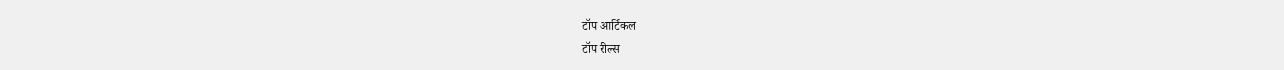टॉप आर्टिकल
टॉप रील्स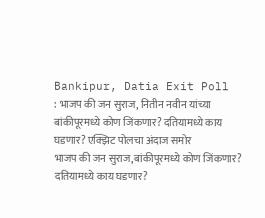Bankipur, Datia Exit Poll : भाजप की जन सुराज, नितीन नवीन यांच्या बांकीपूरमध्ये कोण जिंकणार? दतियामध्ये काय घडणार? एक्झिट पोलचा अंदाज समोर
भाजप की जन सुराज,बांकीपूरमध्ये कोण जिंकणार? दतियामध्ये काय घडणार?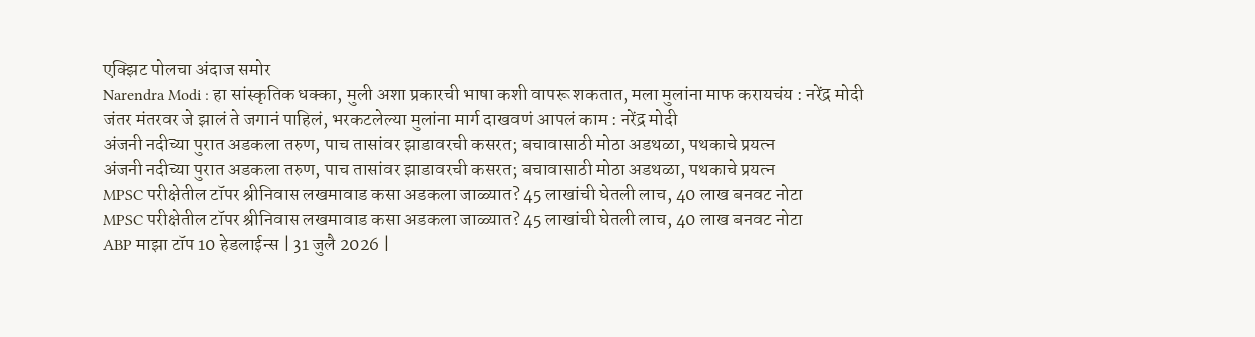एक्झिट पोलचा अंदाज समोर
Narendra Modi : हा सांस्कृतिक धक्का, मुली अशा प्रकारची भाषा कशी वापरू शकतात, मला मुलांना माफ करायचंय : नरेंद्र मोदी
जंतर मंतरवर जे झालं ते जगानं पाहिलं, भरकटलेल्या मुलांना मार्ग दाखवणं आपलं काम : नरेंद्र मोदी
अंजनी नदीच्या पुरात अडकला तरुण, पाच तासांवर झाडावरची कसरत; बचावासाठी मोठा अडथळा, पथकाचे प्रयत्न
अंजनी नदीच्या पुरात अडकला तरुण, पाच तासांवर झाडावरची कसरत; बचावासाठी मोठा अडथळा, पथकाचे प्रयत्न
MPSC परीक्षेतील टॉपर श्रीनिवास लखमावाड कसा अडकला जाळ्यात? 45 लाखांची घेतली लाच, 40 लाख बनवट नोटा
MPSC परीक्षेतील टॉपर श्रीनिवास लखमावाड कसा अडकला जाळ्यात? 45 लाखांची घेतली लाच, 40 लाख बनवट नोटा
ABP माझा टॉप 10 हेडलाईन्स | 31 जुलै 2026 |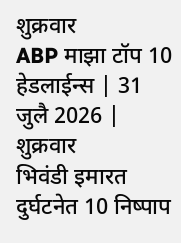शुक्रवार
ABP माझा टॉप 10 हेडलाईन्स | 31 जुलै 2026 | शुक्रवार
भिवंडी इमारत दुर्घटनेत 10 निष्पाप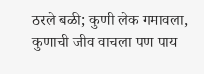ठरले बळी; कुणी लेक गमावला, कुणाची जीव वाचला पण पाय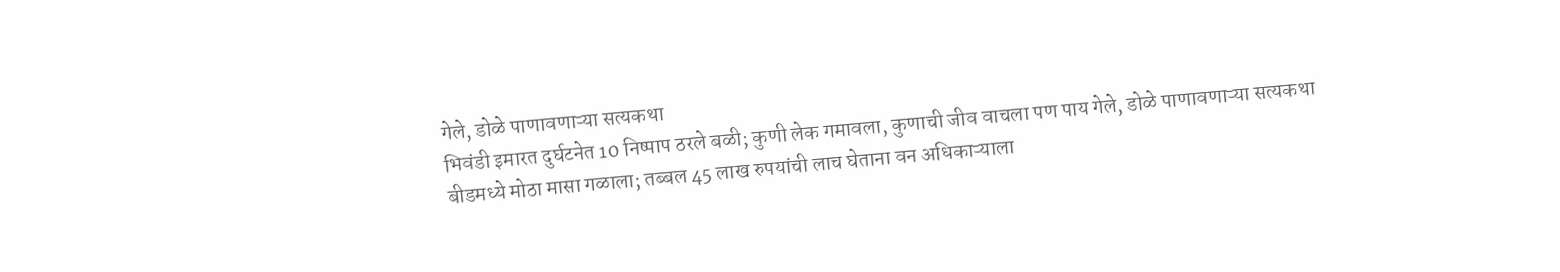गेले, डोळे पाणावणाऱ्या सत्यकथा
भिवंडी इमारत दुर्घटनेत 10 निष्पाप ठरले बळी; कुणी लेक गमावला, कुणाची जीव वाचला पण पाय गेले, डोळे पाणावणाऱ्या सत्यकथा
बीडमध्ये मोठा मासा गळाला; तब्बल 45 लाख रुपयांची लाच घेताना वन अधिकाऱ्याला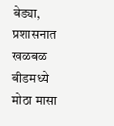बेड्या, प्रशासनात खळबळ
बीडमध्ये मोठा मासा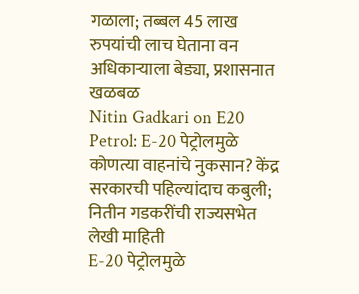गळाला; तब्बल 45 लाख रुपयांची लाच घेताना वन अधिकाऱ्याला बेड्या, प्रशासनात खळबळ
Nitin Gadkari on E20 Petrol: E-20 पेट्रोलमुळे कोणत्या वाहनांचे नुकसान? केंद्र सरकारची पहिल्यांदाच कबुली; नितीन गडकरींची राज्यसभेत लेखी माहिती
E-20 पेट्रोलमुळे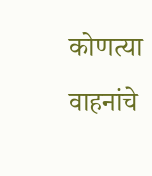कोणत्या वाहनांचे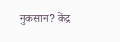नुकसान? केंद्र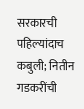सरकारची पहिल्यांदाच कबुली; नितीन गडकरींची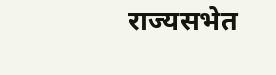राज्यसभेत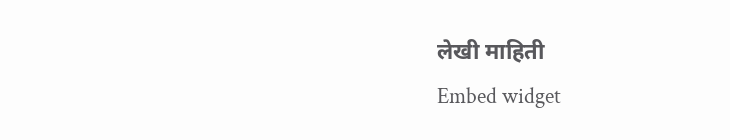लेखी माहिती
Embed widget